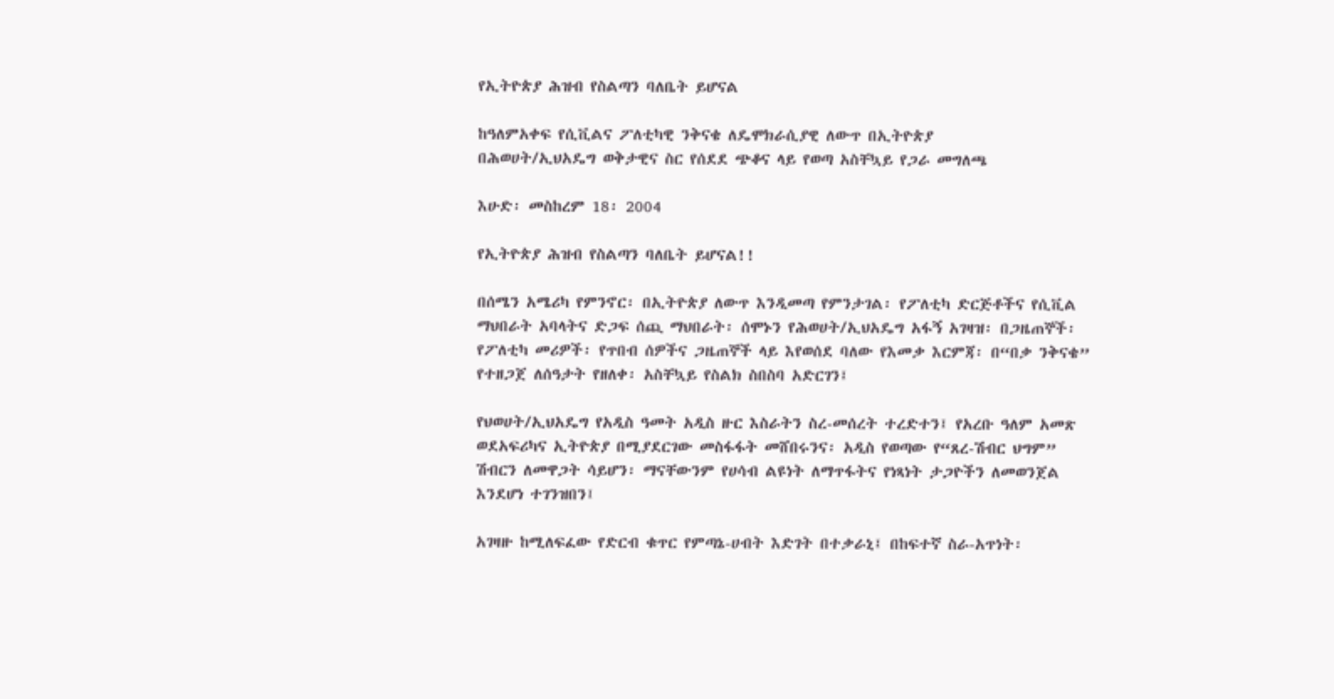የኢትዮጵያ ሕዝብ የስልጣን ባለቤት ይሆናል

ከዓለምአቀፍ የሲቪልና ፖለቲካዊ ንቅናቄ ለዴሞክራሲያዊ ለውጥ በኢትዮጵያ
በሕወሀት/ኢህአዴግ ወቅታዊና ስር የሰደደ ጭቆና ላይ የወጣ አስቸኳይ የጋራ መግለጫ

እሁድ፡ መስከረም 18፡ 2004

የኢትዮጵያ ሕዝብ የስልጣን ባለቤት ይሆናል!!

በሰሜን አሜሪካ የምንኖር፡ በኢትዮጵያ ለውጥ እንዲመጣ የምንታገል፡ የፖለቲካ ድርጅቶችና የሲቪል ማህበራት አባላትና ድጋፍ ሰጪ ማህበራት፡ ሰሞኑን የሕወሀት/ኢህአዴግ አፋኝ አገዛዝ፡ በጋዜጠኞች፡ የፖለቲካ መሪዎች፡ የጥበብ ሰዎችና ጋዜጠኞች ላይ እየወሰደ ባለው የእመቃ እርምጃ፡ በ“በቃ ንቅናቄ” የተዘጋጀ ለሰዓታት የዘለቀ፡ አስቸኳይ የስልክ ስበስባ አድርገን፤

የህወሀት/ኢህአዴግ የአዲስ ዓመት አዲስ ዙር እስራትን ስረ-መሰረት ተረድተን፤ የአረቡ ዓለም አመጽ ወደአፍሪካና ኢትዮጵያ በሚያደርገው መስፋፋት መሸበሩንና፡ አዲስ የወጣው የ“ጸረ-ሽብር ህግም” ሽብርን ለመዋጋት ሳይሆን፡ ማናቸውንም የሀሳብ ልዩነት ለማጥፋትና የነጻነት ታጋዮችን ለመወንጀል እንደሆነ ተገንዝበን፤

አገዛዙ ከሚለፍፈው የድርብ ቁጥር የምጣኔ-ሀብት እድገት በተቃራኒ፤ በከፍተኛ ስራ-አጥነት፡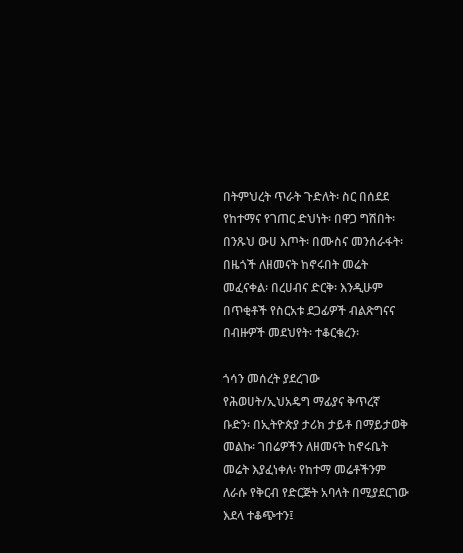በትምህረት ጥራት ጉድለት፡ ስር በሰደደ የከተማና የገጠር ድህነት፡ በዋጋ ግሽበት፡ በንጹህ ውሀ እጦት፡ በሙስና መንሰራፋት፡ በዜጎች ለዘመናት ከኖሩበት መሬት መፈናቀል፡ በረሀብና ድርቅ፡ እንዲሁም በጥቂቶች የስርአቱ ደጋፊዎች ብልጽግናና በብዙዎች መደህየት፡ ተቆርቁረን፡

ጎሳን መሰረት ያደረገው የሕወሀት/ኢህአዴግ ማፊያና ቅጥረኛ ቡድን፡ በኢትዮጵያ ታሪክ ታይቶ በማይታወቅ መልኩ፡ ገበሬዎችን ለዘመናት ከኖሩቤት መሬት እያፈነቀለ፡ የከተማ መሬቶችንም ለራሱ የቅርብ የድርጅት አባላት በሚያደርገው እደላ ተቆጭተን፤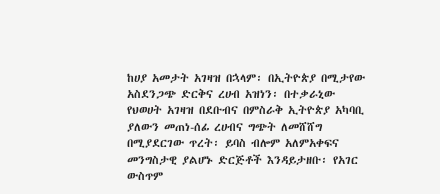ከሀያ አመታት አገዛዝ በኋላም፡ በኢትዮጵያ በሚታየው አስደንጋጭ ድርቅና ረሀብ አዝነን፡ በተቃራኒው የህወሀት አገዛዝ በደቡብና በምስራቅ ኢትዮጵያ አካባቢ ያለውን መጠነ-ሰፊ ረሀብና ግጭት ለመሸሸግ በሚያደርገው ጥረት፡ ይባስ ብሎም አለምአቀፍና መንግስታዊ ያልሆኑ ድርጅቶች እንዳይታዘቡ፡ የአገር ውስጥም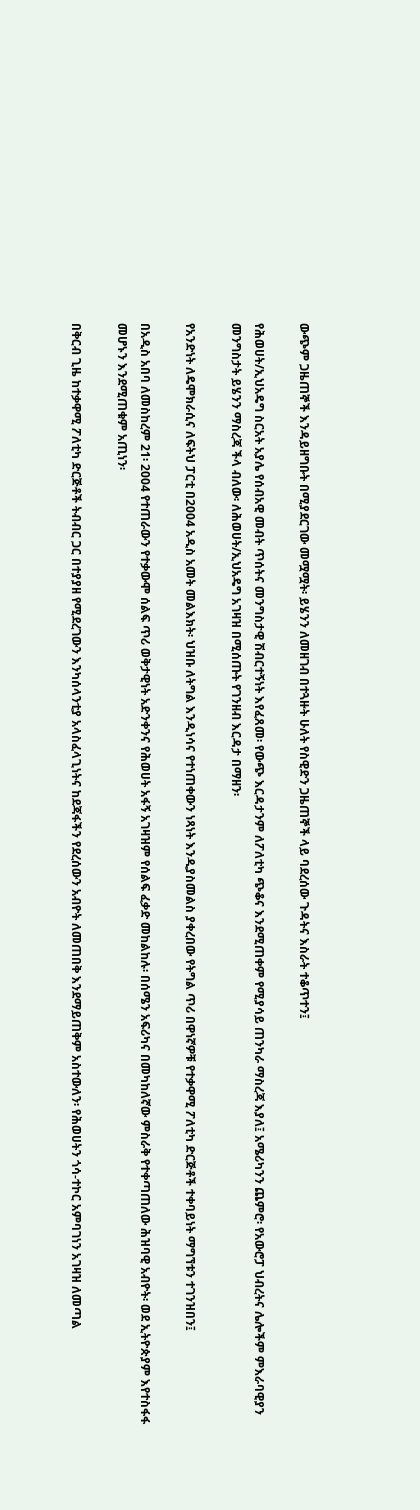ውጭም ጋዜጠኞች እንዳይዘግቡት በሚያደርገው መሟሟት፡ ይሄንን ለመዘገብ በተጓዙት ሁለት የስዊድን ጋዜጠኞች ላይ ባደረሰው ጉዳትና እስራት ተቆጥተን፤

የሕወሀት/ኢህአዴግ ስርአት አያሌ የሰብአዊ መብት ጥሰትና መንግስታዊ ሽብርተኝነት እየፈጸመ፡ የውጭ እርዳታንም ለፖለቲካ ጭቆና እንደሚጠቀም የሚያሳይ ጠንካራ ማስረጃ እያለ፤ አሜሪካንን ጨምሮ፡ የአውሮፓ ህብረትና ሌሎችም ምእራባዊያን መንግስታት ይሄንን ማስረጃ ችላ ብለው፡ ለሕወሀት/ኢህአዴግ አገዛዝ በሚሰጡት የገንዘብ እርዳታ በማዘን፡

የአንድነት ለዴሞክራሲና ለፍትህ ፓርቲ በ2004 አዲስ አመት መልእክት፡ ህዝቡ ለትግል እንዲነሳና የተነጠቀውን ነጻነት እንዲያስመልስ ያቀረበው የትግል ጥሪ በዋነኛዎቹ የተቃዋሚ ፖለቲካ ድርጅቶች ተቀባይነት ማግኘቱን ተገንዝበን፤

በአዲስ አበባ ለመስከረም 21፡ 2004 የተጠራውን የተቃውሞ ሰልፍ ጥሪ ወቅታዊነት አድንቀንና የሕወሀት አፋኝ አገዛዝም የሰልፍ ፈቃድ መከልከሉ፡ በሰሜን አፍሪካና በመካከለኛው ምስራቅ የተቀጣጠለው ሕዝባዊ አብዮት፡ ወደ ኢትዮጵያም እየተስፋፋ መሆኑን እንደሚጠቁም አጢነን፡

በቅርብ ጊዜ ከተቃዋሚ ፖለቲካ ድርጅቶች ትብብር ጋር በተያያዘ የሚደረገውን እንካሰላንቲያ አላስፈላጊነትና ከደጃፋችን የደረሰውን አብዮት ለመጠበቅ እንደማይጠቅም አስተውለን፡ የሕወሀትን ጎሳ-ተኮር አምባገነን አገዛዝ ለመጣል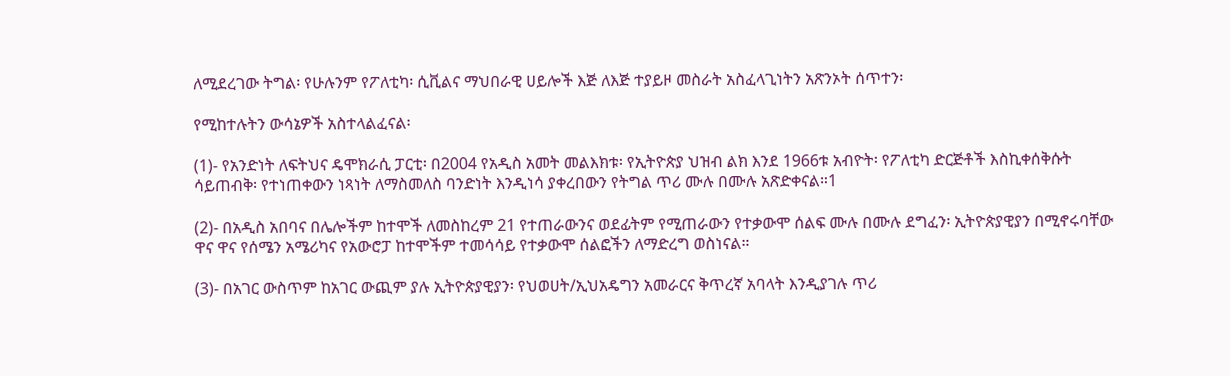ለሚደረገው ትግል፡ የሁሉንም የፖለቲካ፡ ሲቪልና ማህበራዊ ሀይሎች እጅ ለእጅ ተያይዞ መስራት አስፈላጊነትን አጽንኦት ሰጥተን፡

የሚከተሉትን ውሳኔዎች አስተላልፈናል፡

(1)- የአንድነት ለፍትህና ዴሞክራሲ ፓርቲ፡ በ2004 የአዲስ አመት መልእክቱ፡ የኢትዮጵያ ህዝብ ልክ እንደ 1966ቱ አብዮት፡ የፖለቲካ ድርጅቶች እስኪቀሰቅሱት ሳይጠብቅ፡ የተነጠቀውን ነጻነት ለማስመለስ ባንድነት እንዲነሳ ያቀረበውን የትግል ጥሪ ሙሉ በሙሉ አጽድቀናል።1

(2)- በአዲስ አበባና በሌሎችም ከተሞች ለመስከረም 21 የተጠራውንና ወደፊትም የሚጠራውን የተቃውሞ ሰልፍ ሙሉ በሙሉ ደግፈን፡ ኢትዮጵያዊያን በሚኖሩባቸው ዋና ዋና የሰሜን አሜሪካና የአውሮፓ ከተሞችም ተመሳሳይ የተቃውሞ ሰልፎችን ለማድረግ ወስነናል።

(3)- በአገር ውስጥም ከአገር ውጪም ያሉ ኢትዮጵያዊያን፡ የህወሀት/ኢህአዴግን አመራርና ቅጥረኛ አባላት እንዲያገሉ ጥሪ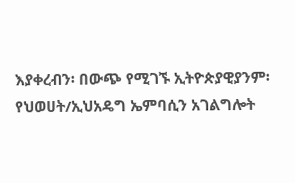እያቀረብን፡ በውጭ የሚገኙ ኢትዮጵያዊያንም፡ የህወሀት/ኢህአዴግ ኤምባሲን አገልግሎት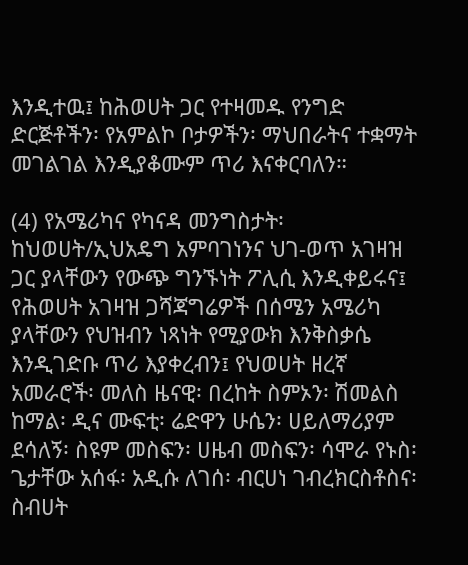እንዲተዉ፤ ከሕወሀት ጋር የተዛመዱ የንግድ ድርጅቶችን፡ የአምልኮ ቦታዎችን፡ ማህበራትና ተቋማት መገልገል እንዲያቆሙም ጥሪ እናቀርባለን።

(4) የአሜሪካና የካናዳ መንግስታት፡ ከህወሀት/ኢህአዴግ አምባገነንና ህገ-ወጥ አገዛዝ ጋር ያላቸውን የውጭ ግንኙነት ፖሊሲ እንዲቀይሩና፤ የሕወሀት አገዛዝ ጋሻጃግሬዎች በሰሜን አሜሪካ ያላቸውን የህዝብን ነጻነት የሚያውክ እንቅስቃሴ እንዲገድቡ ጥሪ እያቀረብን፤ የህወሀት ዘረኛ አመራሮች፡ መለስ ዜናዊ፡ በረከት ስምኦን፡ ሽመልስ ከማል፡ ዲና ሙፍቲ፡ ሬድዋን ሁሴን፡ ሀይለማሪያም ደሳለኝ፡ ስዩም መስፍን፡ ሀዜብ መስፍን፡ ሳሞራ የኑስ፡ ጌታቸው አሰፋ፡ አዲሱ ለገሰ፡ ብርሀነ ገብረክርስቶስና፡ ስብሀት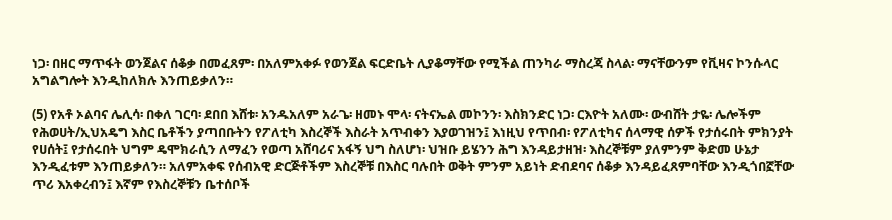ነጋ፡ በዘር ማጥፋት ወንጀልና ሰቆቃ በመፈጸም፡ በአለምአቀፉ የወንጀል ፍርድቤት ሊያቆማቸው የሚችል ጠንካራ ማስረጃ ስላል፡ ማናቸውንም የቪዛና ኮንሱላር አግልግሎት እንዲከለክሉ እንጠይቃለን።

(5) የአቶ ኦልባና ሌሊሳ፡ በቀለ ገርባ፡ ደበበ እሸቱ፡ አንዱአለም አራጌ፡ ዘመኑ ሞላ፡ ናትናኤል መኮንን፡ እስክንድር ነጋ፡ ርእዮት አለሙ፡ ውብሸት ታዬ፡ ሌሎችም የሕወሀት/ኢህአዴግ እስር ቤቶችን ያጣበቡትን የፖለቲካ እስረኞች እስራት አጥብቀን እያወገዝን፤ እነዚህ የጥበብ፡ የፖለቲካና ሰላማዊ ሰዎች የታሰሩበት ምክንያት የሀሰት፤ የታሰሩበት ህግም ዴሞክራሲን ለማፈን የወጣ አሸባሪና አፋኝ ህግ ስለሆነ፡ ህዝቡ ይሄንን ሕግ እንዳይታዘዝ፡ እስረኞቹም ያለምንም ቅድመ ሁኔታ እንዲፈቱም እንጠይቃለን። አለምአቀፍ የሰብአዊ ድርጅቶችም እስረኞቹ በእስር ባሉበት ወቅት ምንም አይነት ድብደባና ሰቆቃ እንዳይፈጸምባቸው እንዲጎበኟቸው ጥሪ እአቀረብን፤ እኛም የእስረኞቹን ቤተሰቦች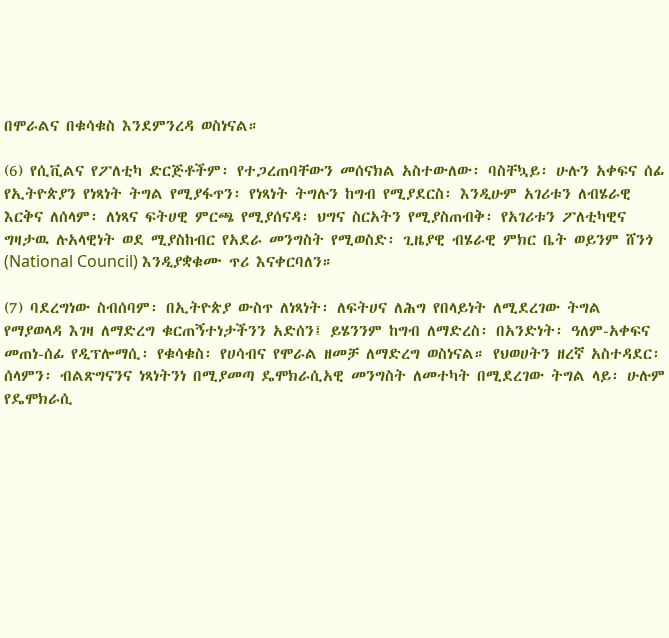በሞራልና በቁሳቁስ እንደምንረዳ ወስነናል።

(6) የሲቪልና የፖለቲካ ድርጅቶችም፡ የተጋረጠባቸውን መሰናክል አስተውለው፡ ባስቸኳይ፡ ሁሉን አቀፍና ሰፊ የኢትዮጵያን የነጻነት ትግል የሚያፋጥን፡ የነጻነት ትግሉን ከግብ የሚያደርስ፡ እንዲሁም አገሪቱን ለብሄራዊ እርቅና ለሰላም፡ ለነጻና ፍትሀዊ ምርጫ የሚያሰናዳ፡ ህግና ስርአትን የሚያስጠብቅ፡ የአገሪቱን ፖለቲካዊና ግዛታዉ ሉአላዊነት ወደ ሚያስከብር የአደራ መንግስት የሚወስድ፡ ጊዜያዊ ብሄራዊ ምክር ቤት ወይንም ሸንጎ (National Council) እንዲያቋቁሙ ጥሪ እናቀርባለን።

(7) ባደረግነው ስብሰባም፡ በኢትዮጵያ ውስጥ ለነጻነት፡ ለፍትሀና ለሕግ የበላይነት ለሚደረገው ትግል የማያወላዳ እገዛ ለማድረግ ቁርጠኝተነታችንን አድሰን፤ ይሄንንም ከግብ ለማድረስ፡ በአንድነት፡ ዓለም-አቀፍና መጠነ-ሰፊ የዲፕሎማሲ፡ የቁሳቁስ፡ የሀሳብና የሞራል ዘመቻ ለማድረግ ወስነናል። የህወሀትን ዘረኛ አስተዳደር፡ ሰላምን፡ ብልጽግናንና ነጻነትንነ በሚያመጣ ዴሞክራሲአዊ መንግስት ለመተካት በሚደረገው ትግል ላይ፡ ሁሉም የዴሞክራሲ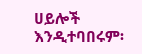ሀይሎች እንዲተባበሩም፡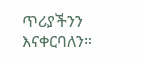ጥሪያችንን እናቀርባለን።